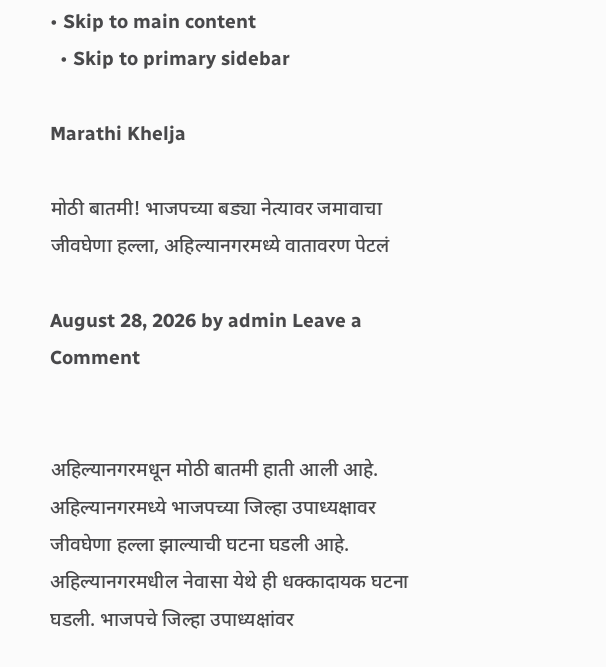• Skip to main content
  • Skip to primary sidebar

Marathi Khelja

मोठी बातमी! भाजपच्या बड्या नेत्यावर जमावाचा जीवघेणा हल्ला, अहिल्यानगरमध्ये वातावरण पेटलं

August 28, 2026 by admin Leave a Comment


अहिल्यानगरमधून मोठी बातमी हाती आली आहे. अहिल्यानगरमध्ये भाजपच्या जिल्हा उपाध्यक्षावर जीवघेणा हल्ला झाल्याची घटना घडली आहे. अहिल्यानगरमधील नेवासा येथे ही धक्कादायक घटना घडली. भाजपचे जिल्हा उपाध्यक्षांवर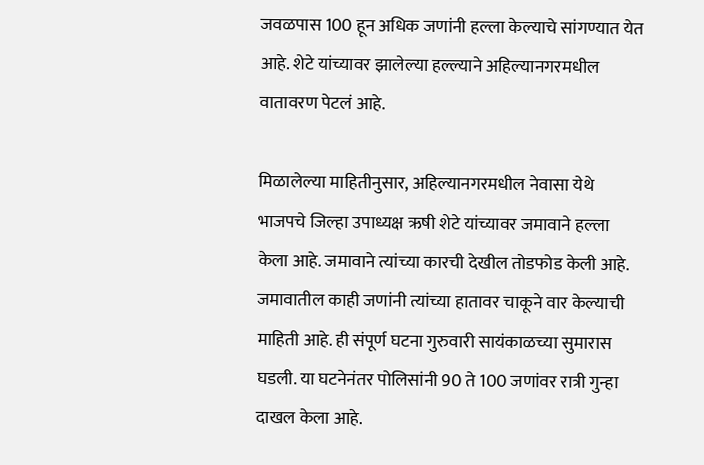जवळपास 100 हून अधिक जणांनी हल्ला केल्याचे सांगण्यात येत आहे. शेटे यांच्यावर झालेल्या हल्ल्याने अहिल्यानगरमधील वातावरण पेटलं आहे.

मिळालेल्या माहितीनुसार, अहिल्यानगरमधील नेवासा येथे भाजपचे जिल्हा उपाध्यक्ष ऋषी शेटे यांच्यावर जमावाने हल्ला केला आहे. जमावाने त्यांच्या कारची देखील तोडफोड केली आहे. जमावातील काही जणांनी त्यांच्या हातावर चाकूने वार केल्याची माहिती आहे. ही संपूर्ण घटना गुरुवारी सायंकाळच्या सुमारास घडली. या घटनेनंतर पोलिसांनी 90 ते 100 जणांवर रात्री गुन्हा दाखल केला आहे.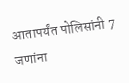आतापर्यंत पोलिसांनी 7 जणांना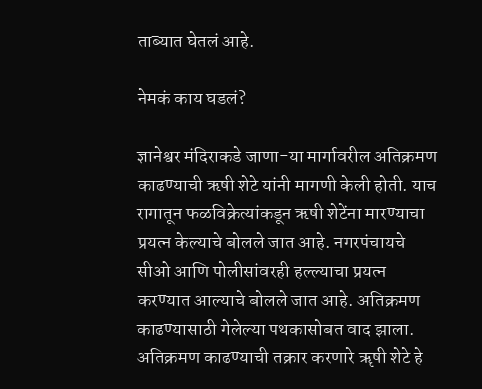ताब्यात घेतलं आहे.

नेमकं काय घडलं?

ज्ञानेश्वर मंदिराकडे जाणा-या मार्गावरील अतिक्रमण काढण्याची ऋषी शेटे यांनी मागणी केली होती. याच रागातून फळविक्रेत्यांकडून ऋषी शेटेंना मारण्याचा प्रयत्न केल्याचे बोलले जात आहे. नगरपंचायचे सीओ आणि पोलीसांवरही हल्ल्याचा प्रयत्न करण्यात आल्याचे बोलले जात आहे. अतिक्रमण काढण्यासाठी गेलेल्या पथकासोबत वाद झाला. अतिक्रमण काढण्याची तक्रार करणारे ॠषी शेटे हे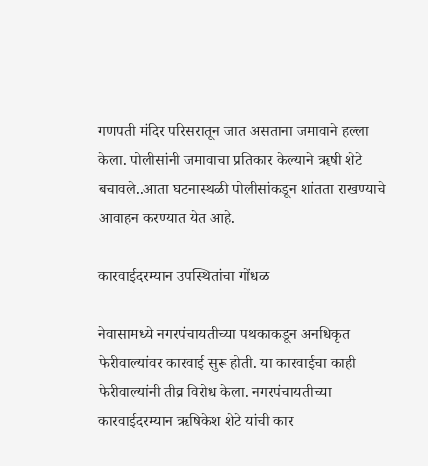गणपती मंदिर परिसरातून जात असताना जमावाने हल्ला केला. पोलीसांनी जमावाचा प्रतिकार केल्याने ॠषी शेटे बचावले..आता घटनास्थळी पोलीसांकडून शांतता राखण्याचे आवाहन करण्यात येत आहे.

कारवाईदरम्यान उपस्थितांचा गोंधळ

नेवासामध्ये नगरपंचायतीच्या पथकाकडून अनधिकृत फेरीवाल्यांवर कारवाई सुरू होती. या कारवाईचा काही फेरीवाल्यांनी तीव्र विरोध केला. नगरपंचायतीच्या कारवाईदरम्यान ऋषिकेश शेटे यांची कार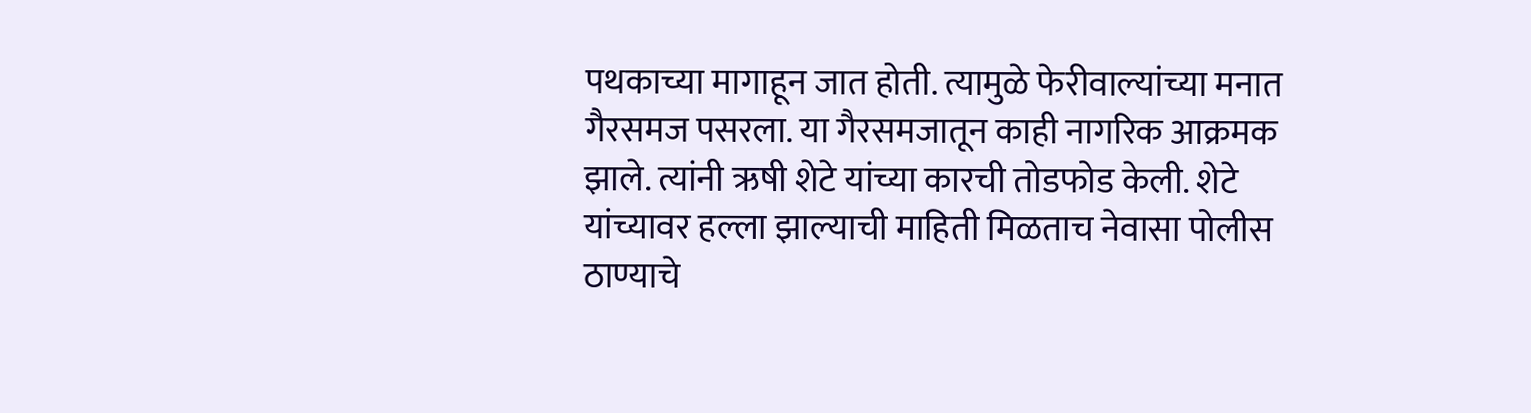पथकाच्या मागाहून जात होती. त्यामुळे फेरीवाल्यांच्या मनात गैरसमज पसरला. या गैरसमजातून काही नागरिक आक्रमक झाले. त्यांनी ऋषी शेटे यांच्या कारची तोडफोड केली. शेटे यांच्यावर हल्ला झाल्याची माहिती मिळताच नेवासा पोलीस ठाण्याचे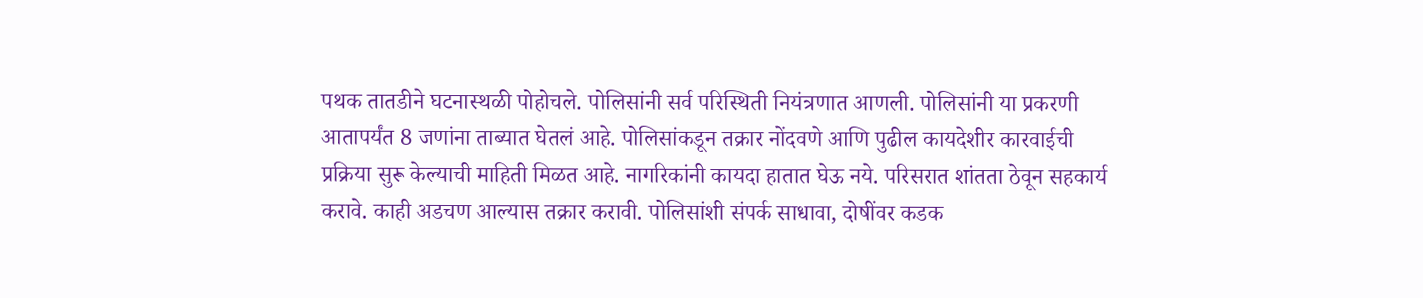पथक तातडीने घटनास्थळी पोहोचले. पोलिसांनी सर्व परिस्थिती नियंत्रणात आणली. पोलिसांनी या प्रकरणी आतापर्यंत 8 जणांना ताब्यात घेतलं आहे. पोलिसांकडून तक्रार नोंदवणे आणि पुढील कायदेशीर कारवाईची प्रक्रिया सुरू केल्याची माहिती मिळत आहे. नागरिकांनी कायदा हातात घेऊ नये. परिसरात शांतता ठेवून सहकार्य करावे. काही अडचण आल्यास तक्रार करावी. पोलिसांशी संपर्क साधावा, दोषींवर कडक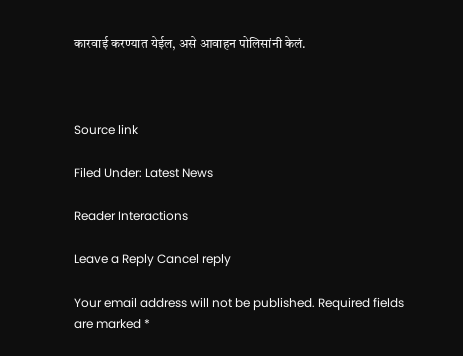कारवाई करण्यात येईल, असे आवाहन पोलिसांनी केलं.



Source link

Filed Under: Latest News

Reader Interactions

Leave a Reply Cancel reply

Your email address will not be published. Required fields are marked *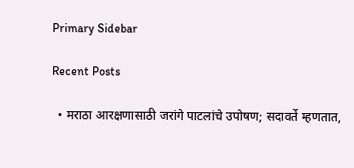Primary Sidebar

Recent Posts

  • मराठा आरक्षणासाठी जरांगे पाटलांचे उपोषण; सदावर्ते म्हणतात,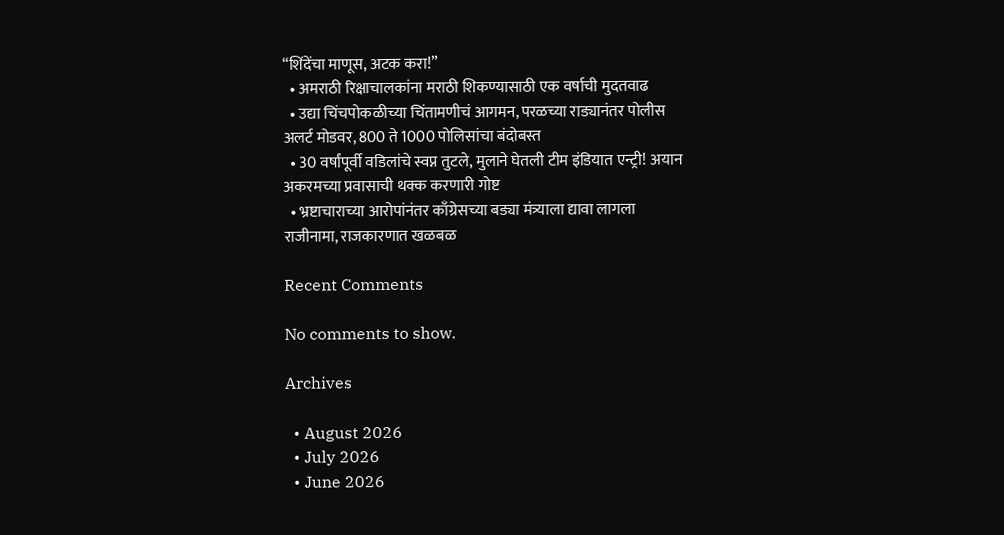“शिंदेंचा माणूस, अटक करा!”
  • अमराठी रिक्षाचालकांना मराठी शिकण्यासाठी एक वर्षाची मुदतवाढ
  • उद्या चिंचपोकळीच्या चिंतामणीचं आगमन, परळच्या राड्यानंतर पोलीस अलर्ट मोडवर, 800 ते 1000 पोलिसांचा बंदोबस्त
  • 30 वर्षांपूर्वी वडिलांचे स्वप्न तुटले, मुलाने घेतली टीम इंडियात एन्ट्री! अयान अकरमच्या प्रवासाची थक्क करणारी गोष्ट
  • भ्रष्टाचाराच्या आरोपांनंतर काँग्रेसच्या बड्या मंत्र्याला द्यावा लागला राजीनामा, राजकारणात खळबळ

Recent Comments

No comments to show.

Archives

  • August 2026
  • July 2026
  • June 2026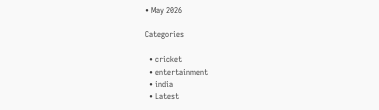• May 2026

Categories

  • cricket
  • entertainment
  • india
  • Latest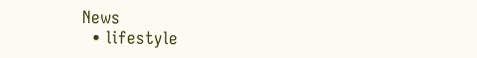News
  • lifestyle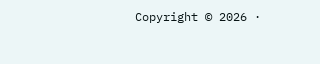Copyright © 2026 ·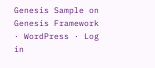Genesis Sample on Genesis Framework · WordPress · Log in